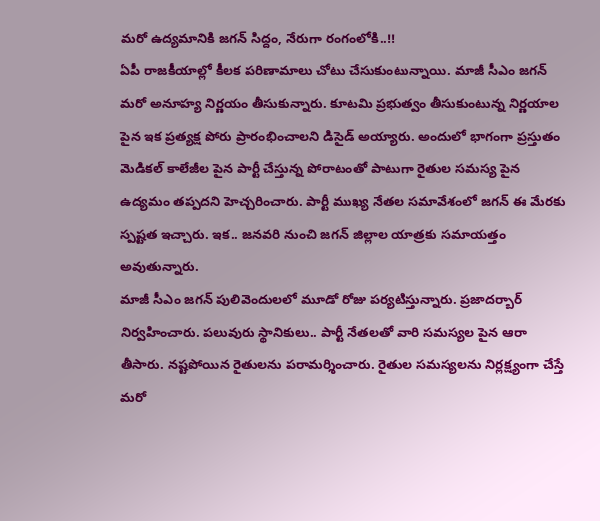మరో ఉద్యమానికి జగన్ సిద్దం, నేరుగా రంగంలోకి..!!
ఏపీ రాజకీయాల్లో కీలక పరిణామాలు చోటు చేసుకుంటున్నాయి. మాజీ సీఎం జగన్ మరో అనూహ్య నిర్ణయం తీసుకున్నారు. కూటమి ప్రభుత్వం తీసుకుంటున్న నిర్ణయాల పైన ఇక ప్రత్యక్ష పోరు ప్రారంభించాలని డిసైడ్ అయ్యారు. అందులో భాగంగా ప్రస్తుతం మెడికల్ కాలేజీల పైన పార్టీ చేస్తున్న పోరాటంతో పాటుగా రైతుల సమస్య పైన ఉద్యమం తప్పదని హెచ్చరించారు. పార్టీ ముఖ్య నేతల సమావేశంలో జగన్ ఈ మేరకు స్పష్టత ఇచ్చారు. ఇక.. జనవరి నుంచి జగన్ జిల్లాల యాత్రకు సమాయత్తం అవుతున్నారు.
మాజీ సీఎం జగన్ పులివెందులలో మూడో రోజు పర్యటిస్తున్నారు. ప్రజాదర్బార్ నిర్వహించారు. పలువురు స్థానికులు.. పార్టీ నేతలతో వారి సమస్యల పైన ఆరా తీసారు. నష్టపోయిన రైతులను పరామర్శించారు. రైతుల సమస్యలను నిర్లక్ష్యంగా చేస్తే మరో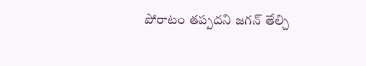పోరాటం తప్పదని జగన్ తేల్చి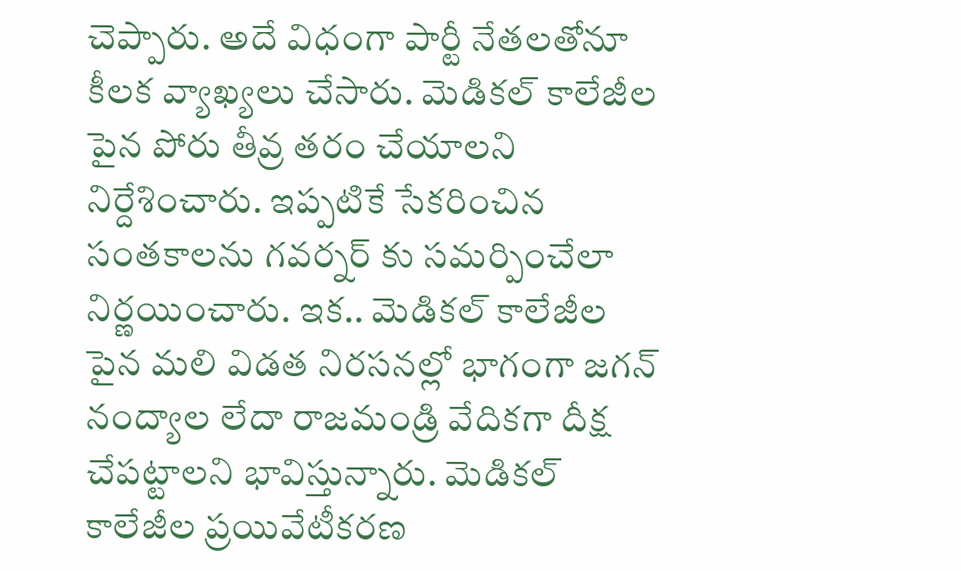చెప్పారు. అదే విధంగా పార్టీ నేతలతోనూ కీలక వ్యాఖ్యలు చేసారు. మెడికల్ కాలేజీల పైన పోరు తీవ్ర తరం చేయాలని నిర్దేశించారు. ఇప్పటికే సేకరించిన సంతకాలను గవర్నర్ కు సమర్పించేలా నిర్ణయించారు. ఇక.. మెడికల్ కాలేజీల పైన మలి విడత నిరసనల్లో భాగంగా జగన్ నంద్యాల లేదా రాజమండ్రి వేదికగా దీక్ష చేపట్టాలని భావిస్తున్నారు. మెడికల్ కాలేజీల ప్రయివేటీకరణ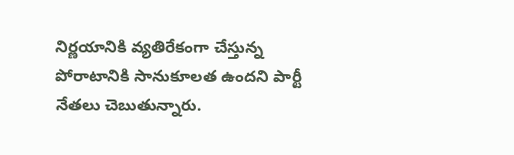నిర్ణయానికి వ్యతిరేకంగా చేస్తున్న పోరాటానికి సానుకూలత ఉందని పార్టీ నేతలు చెబుతున్నారు.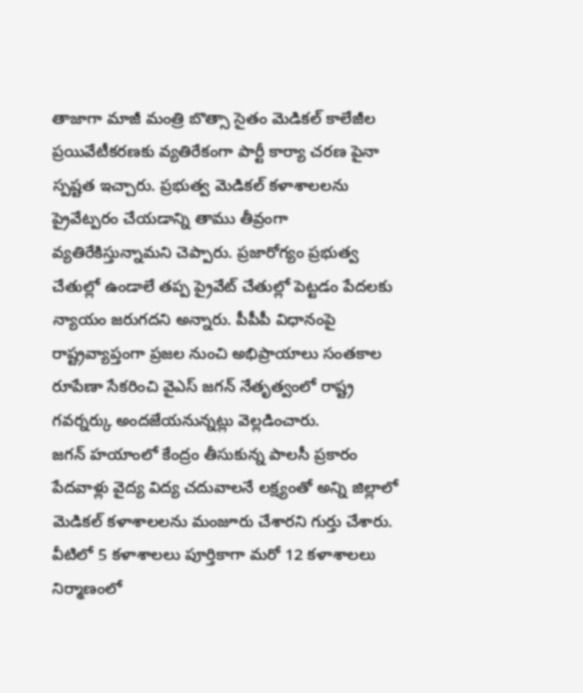తాజాగా మాజీ మంత్రి బొత్సా సైతం మెడికల్ కాలేజీల ప్రయివేటీకరణకు వ్యతిరేకంగా పార్టీ కార్యా చరణ పైనా స్పష్టత ఇచ్చారు. ప్రభుత్వ మెడికల్ కళాశాలలను ప్రైవేట్పరం చేయడాన్ని తాము తీవ్రంగా వ్యతిరేకిస్తున్నామని చెప్పారు. ప్రజారోగ్యం ప్రభుత్వ చేతుల్లో ఉండాలే తప్ప ప్రైవేట్ చేతుల్లో పెట్టడం పేదలకు న్యాయం జరుగదని అన్నారు. పీపీపీ విధానంపై రాష్ట్రవ్యాప్తంగా ప్రజల నుంచి అభిప్రాయాలు సంతకాల రూపేణా సేకరించి వైఎస్ జగన్ నేతృత్వంలో రాష్ట్ర గవర్నర్కు అందజేయనున్నట్లు వెల్లడించారు.
జగన్ హయాంలో కేంద్రం తీసుకున్న పాలసీ ప్రకారం పేదవాళ్లు వైద్య విద్య చదువాలనే లక్ష్యంతో అన్ని జిల్లాలో మెడికల్ కళాశాలలను మంజూరు చేశారని గుర్తు చేశారు. వీటిలో 5 కళాశాలలు పూర్తికాగా మరో 12 కళాశాలలు నిర్మాణంలో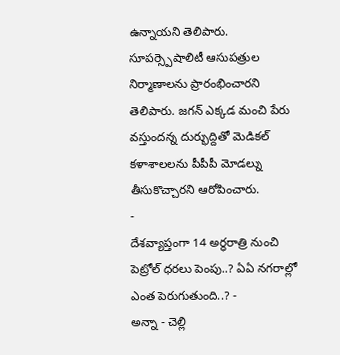ఉన్నాయని తెలిపారు. సూపర్స్పెషాలిటీ ఆసుపత్రుల నిర్మాణాలను ప్రారంభించారని తెలిపారు. జగన్ ఎక్కడ మంచి పేరు వస్తుందన్న దుర్భుద్దితో మెడికల్ కళాశాలలను పీపీపీ మోడల్ను తీసుకొచ్చారని ఆరోపించారు.
-
దేశవ్యాప్తంగా 14 అర్ధరాత్రి నుంచి పెట్రోల్ ధరలు పెంపు..? ఏఏ నగరాల్లో ఎంత పెరుగుతుంది..? -
అన్నా - చెల్లి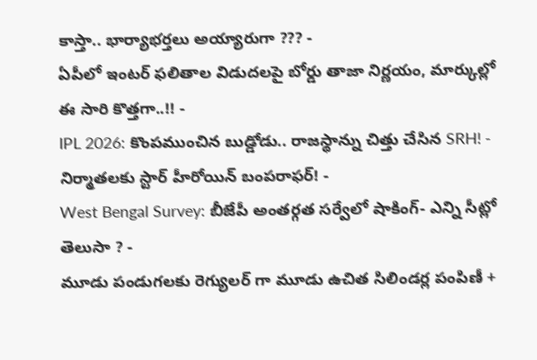కాస్తా.. భార్యాభర్తలు అయ్యారుగా ??? -
ఏపీలో ఇంటర్ ఫలితాల విడుదలపై బోర్డు తాజా నిర్ణయం, మార్కుల్లో ఈ సారి కొత్తగా..!! -
IPL 2026: కొంపముంచిన బుడ్డోడు.. రాజస్థాన్ను చిత్తు చేసిన SRH! -
నిర్మాతలకు స్టార్ హీరోయిన్ బంపరాఫర్! -
West Bengal Survey: బీజేపీ అంతర్గత సర్వేలో షాకింగ్- ఎన్ని సీట్లో తెలుసా ? -
మూడు పండుగలకు రెగ్యులర్ గా మూడు ఉచిత సిలిండర్ల పంపిణీ +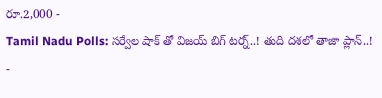రూ.2,000 -
Tamil Nadu Polls: సర్వేల షాక్ తో విజయ్ బిగ్ టర్న్..! తుది దశలో తాజా ప్లాన్..! -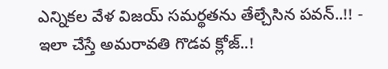ఎన్నికల వేళ విజయ్ సమర్థతను తేల్చేసిన పవన్..!! -
ఇలా చేస్తే అమరావతి గొడవ క్లోజ్..!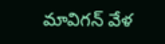మావిగన్ వేళ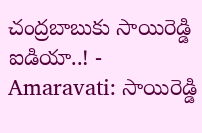చంద్రబాబుకు సాయిరెడ్డి ఐడియా..! -
Amaravati: సాయిరెడ్డి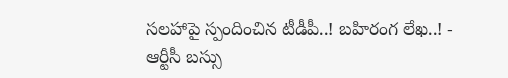సలహాపై స్పందించిన టీడీపీ..! బహిరంగ లేఖ..! -
ఆర్టీసీ బస్సు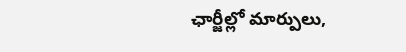ఛార్జీల్లో మార్పులు,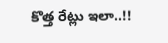కొత్త రేట్లు ఇలా..!!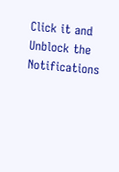Click it and Unblock the Notifications